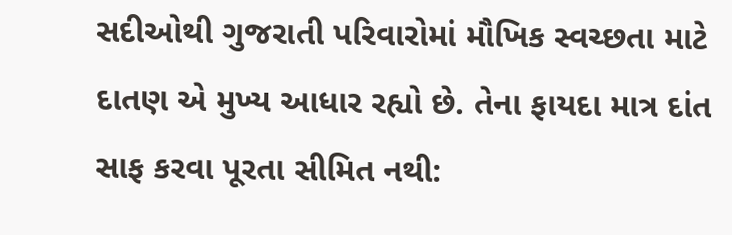સદીઓથી ગુજરાતી પરિવારોમાં મૌખિક સ્વચ્છતા માટે દાતણ એ મુખ્ય આધાર રહ્યો છે. તેના ફાયદા માત્ર દાંત સાફ કરવા પૂરતા સીમિત નથી: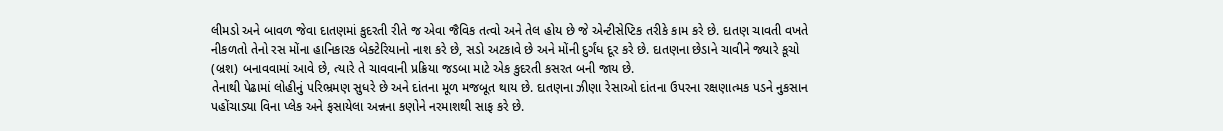લીમડો અને બાવળ જેવા દાતણમાં કુદરતી રીતે જ એવા જૈવિક તત્વો અને તેલ હોય છે જે એન્ટીસેપ્ટિક તરીકે કામ કરે છે. દાતણ ચાવતી વખતે નીકળતો તેનો રસ મોંના હાનિકારક બેક્ટેરિયાનો નાશ કરે છે, સડો અટકાવે છે અને મોંની દુર્ગંધ દૂર કરે છે. દાતણના છેડાને ચાવીને જ્યારે કૂચો (બ્રશ) બનાવવામાં આવે છે, ત્યારે તે ચાવવાની પ્રક્રિયા જડબા માટે એક કુદરતી કસરત બની જાય છે.
તેનાથી પેઢામાં લોહીનું પરિભ્રમણ સુધરે છે અને દાંતના મૂળ મજબૂત થાય છે. દાતણના ઝીણા રેસાઓ દાંતના ઉપરના રક્ષણાત્મક પડને નુકસાન પહોંચાડ્યા વિના પ્લેક અને ફસાયેલા અન્નના કણોને નરમાશથી સાફ કરે છે.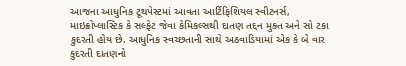આજના આધુનિક ટૂથપેસ્ટમાં આવતા આર્ટિફિશિયલ સ્વીટનર્સ, માઇક્રોપ્લાસ્ટિક કે સલ્ફેટ જેવા કેમિકલ્સથી દાતણ તદ્દન મુક્ત અને સો ટકા કુદરતી હોય છે. આધુનિક સ્વચ્છતાની સાથે અઠવાડિયામાં એક કે બે વાર કુદરતી દાતણનો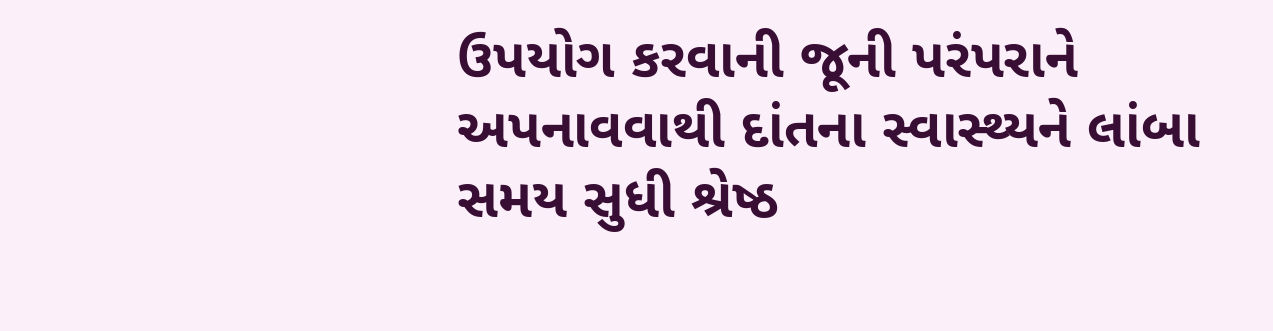ઉપયોગ કરવાની જૂની પરંપરાને અપનાવવાથી દાંતના સ્વાસ્થ્યને લાંબા સમય સુધી શ્રેષ્ઠ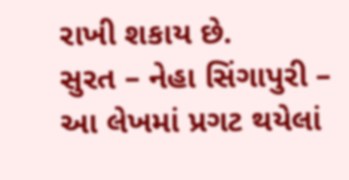રાખી શકાય છે.
સુરત – નેહા સિંગાપુરી – આ લેખમાં પ્રગટ થયેલાં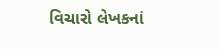વિચારો લેખકનાં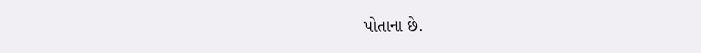પોતાના છે.